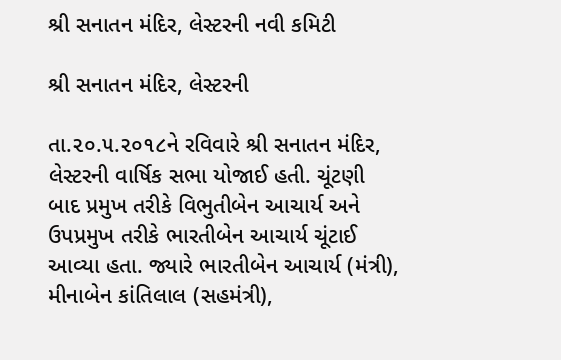શ્રી સનાતન મંદિર, લેસ્ટરની નવી કમિટી

શ્રી સનાતન મંદિર, લેસ્ટરની

તા.૨૦.૫.૨૦૧૮ને રવિવારે શ્રી સનાતન મંદિર, લેસ્ટરની વાર્ષિક સભા યોજાઈ હતી. ચૂંટણી બાદ પ્રમુખ તરીકે વિભુતીબેન આચાર્ય અને ઉપપ્રમુખ તરીકે ભારતીબેન આચાર્ય ચૂંટાઈ આવ્યા હતા. જ્યારે ભારતીબેન આચાર્ય (મંત્રી), મીનાબેન કાંતિલાલ (સહમંત્રી),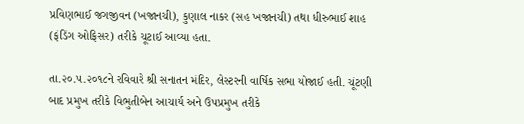પ્રવિણભાઈ જગજીવન (ખજાનચી), કુણાલ નાકર (સહ ખજાનચી) તથા ધીરુભાઈ શાહ (ફંડિંગ ઓફિસર) તરીકે ચૂટાઈ આવ્યા હતા.

તા.૨૦.૫.૨૦૧૮ને રવિવારે શ્રી સનાતન મંદિર, લેસ્ટરની વાર્ષિક સભા યોજાઈ હતી. ચૂંટણી બાદ પ્રમુખ તરીકે વિભુતીબેન આચાર્ય અને ઉપપ્રમુખ તરીકે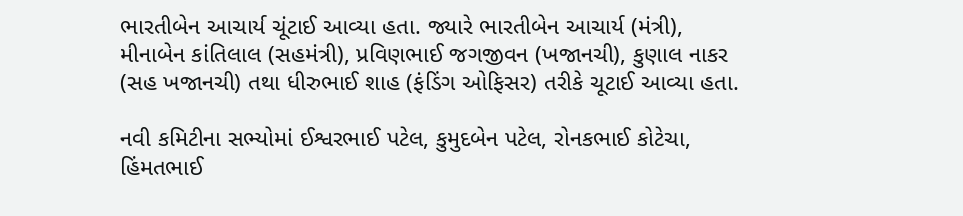ભારતીબેન આચાર્ય ચૂંટાઈ આવ્યા હતા. જ્યારે ભારતીબેન આચાર્ય (મંત્રી), મીનાબેન કાંતિલાલ (સહમંત્રી), પ્રવિણભાઈ જગજીવન (ખજાનચી), કુણાલ નાકર (સહ ખજાનચી) તથા ધીરુભાઈ શાહ (ફંડિંગ ઓફિસર) તરીકે ચૂટાઈ આવ્યા હતા.

નવી કમિટીના સભ્યોમાં ઈશ્વરભાઈ પટેલ, કુમુદબેન પટેલ, રોનકભાઈ કોટેચા, હિંમતભાઈ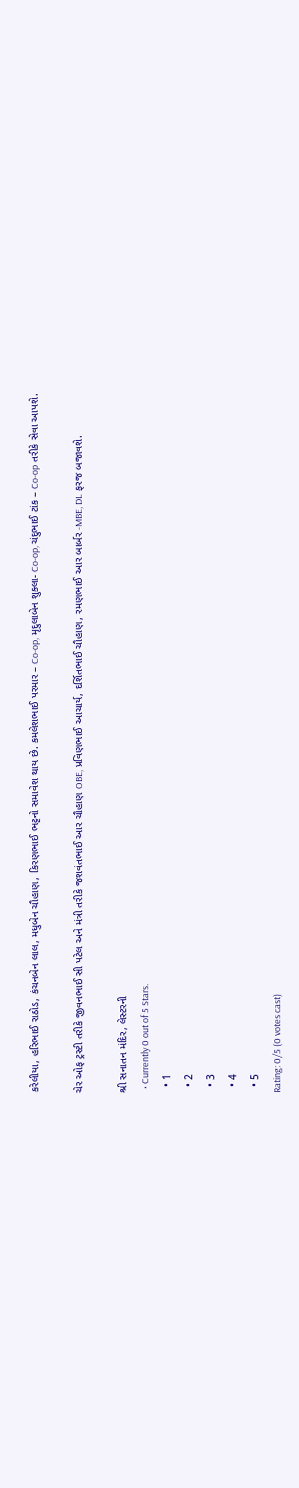કરેલીયા, હરિભાઈ રાઠોડ, કંચનબેન લાલ, મધુબેન ચૌહાણ, કિરણભાઈ ભટ્ટનો સમાવેશ થાય છે. કમલેશભાઈ પરમાર – Co-op, મૃદુલાબેન શુક્લા- Co-op, ચંદુભાઈ ટાંક – Co-op તરીકે સેવા આપશે.

ચેર ઓફ ટ્રસ્ટી તરીકે જીવનભાઈ સી પટેલ અને મંત્રી તરીકે જશવંતભાઈ આર ચૌહાણ OBE, પ્રવિણભાઈ આચાર્ય, દર્શિતભાઈ ચૌહાણ, રમણભાઈ આર બાર્બર -MBE, DL ફરજ બજાવશે.

શ્રી સનાતન મંદિર, લેસ્ટરની
  • Currently 0 out of 5 Stars.
  • 1
  • 2
  • 3
  • 4
  • 5
Rating: 0/5 (0 votes cast)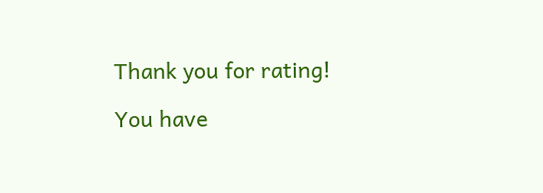Thank you for rating!

You have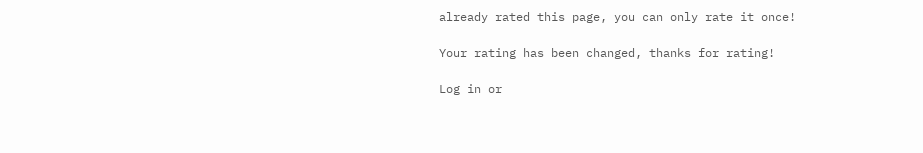already rated this page, you can only rate it once!

Your rating has been changed, thanks for rating!

Log in or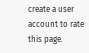create a user account to rate this page.